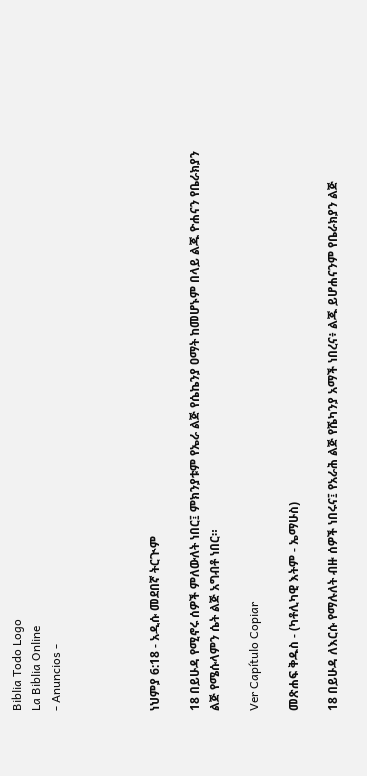Biblia Todo Logo
La Biblia Online
- Anuncios -




ነህምያ 6:18 - አዲሱ መደበኛ ትርጒም

18 በይሁዳ የሚኖሩ ሰዎች ምለውለት ነበር፤ ምክንያቱም የኤራ ልጅ የሴኬንያ ዐማት ከመሆኑም በላይ ልጁ ዮሐናን የቤራክያን ልጅ የሜሱላምን ሴት ልጅ አግብቶ ነበር።

Ver Capítulo Copiar

መጽሐፍ ቅዱስ - (ካቶሊካዊ እትም - ኤማሁስ)

18 በይሁዳ ለእርሱ የማሉለት ብዙ ሰዎች ነበሩና፤ የአራሕ ልጅ የሼካንያ አማች ነበረና፥ ልጁ ይሆሐናንም የቤራክያን ልጅ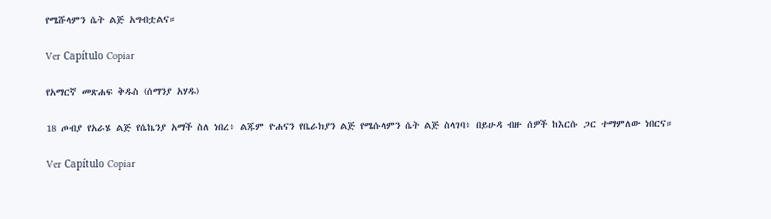የሜሹላምን ሴት ልጅ አግብቷልና።

Ver Capítulo Copiar

የአማርኛ መጽሐፍ ቅዱስ (ሰማንያ አሃዱ)

18 ጦብያ የአራሄ ልጅ የሴኬንያ አማች ስለ ነበረ፥ ልጁም ዮሐናን የቤራክያን ልጅ የሜሱላምን ሴት ልጅ ስላገባ፥ በይሁዳ ብዙ ሰዎች ከእርሱ ጋር ተማምለው ነበርና።

Ver Capítulo Copiar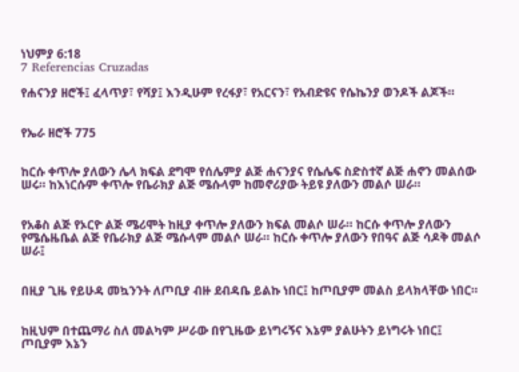ነህምያ 6:18
7 Referencias Cruzadas

የሐናንያ ዘሮች፤ ፈላጥያ፣ የሻያ፤ እንዲሁም የረፋያ፣ የአርናን፣ የአብድዩና የሴኬንያ ወንዶች ልጆች።


የኤራ ዘሮች 775


ከርሱ ቀጥሎ ያለውን ሌላ ክፍል ደግሞ የሰሌምያ ልጅ ሐናንያና የሴሌፍ ስድስተኛ ልጅ ሐኖን መልሰው ሠሩ። ከእነርሱም ቀጥሎ የቤራክያ ልጅ ሜሱላም ከመኖሪያው ትይዩ ያለውን መልሶ ሠራ።


የአቆስ ልጅ የኦርዮ ልጅ ሜሪሞት ከዚያ ቀጥሎ ያለውን ክፍል መልሶ ሠራ። ከርሱ ቀጥሎ ያለውን የሜሴዜቤል ልጅ የቤራክያ ልጅ ሜሱላም መልሶ ሠራ። ከርሱ ቀጥሎ ያለውን የበዓና ልጅ ሳዶቅ መልሶ ሠራ፤


በዚያ ጊዜ የይሁዳ መኳንንት ለጦቢያ ብዙ ደብዳቤ ይልኩ ነበር፤ ከጦቢያም መልስ ይላክላቸው ነበር።


ከዚህም በተጨማሪ ስለ መልካም ሥራው በየጊዜው ይነግሩኝና እኔም ያልሁትን ይነግሩት ነበር፤ ጦቢያም እኔን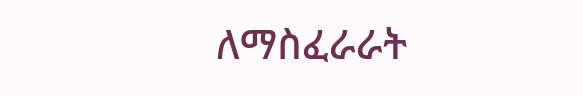ለማስፈራራት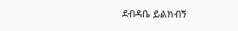ደብዳቤ ይልክብኝ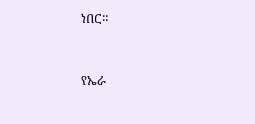ነበር።


የኤራ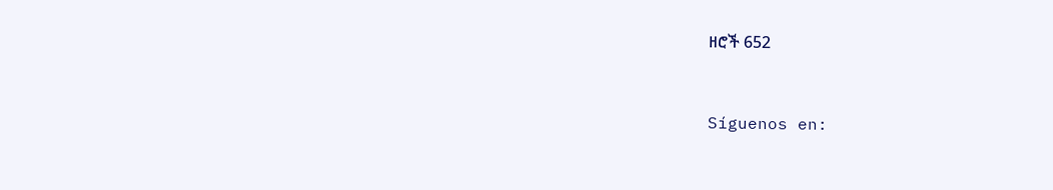ዘሮች 652


Síguenos en: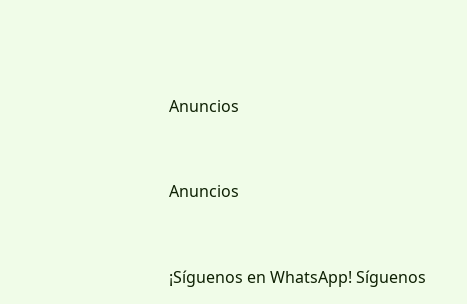Anuncios


Anuncios


¡Síguenos en WhatsApp! Síguenos